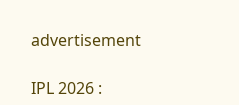advertisement

IPL 2026 :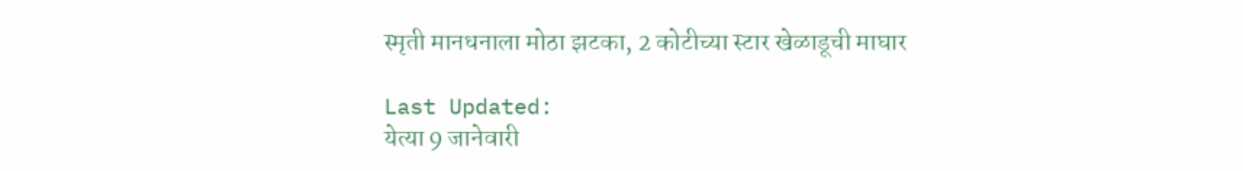स्मृती मानधनाला मोठा झटका, 2 कोटीच्या स्टार खेळाडूची माघार

Last Updated:
येत्या 9 जानेवारी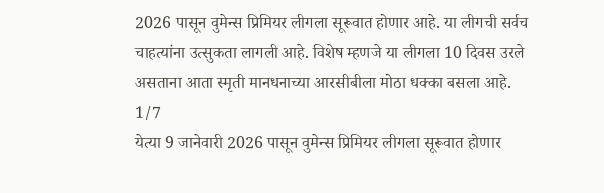2026 पासून वुमेन्स प्रिमियर लीगला सूरूवात होणार आहे. या लीगची सर्वच चाहत्यांना उत्सुकता लागली आहे. विशेष म्हणजे या लीगला 10 दिवस उरले असताना आता स्मृती मानधनाच्या आरसीबीला मोठा धक्का बसला आहे.
1/7
येत्या 9 जानेवारी 2026 पासून वुमेन्स प्रिमियर लीगला सूरूवात होणार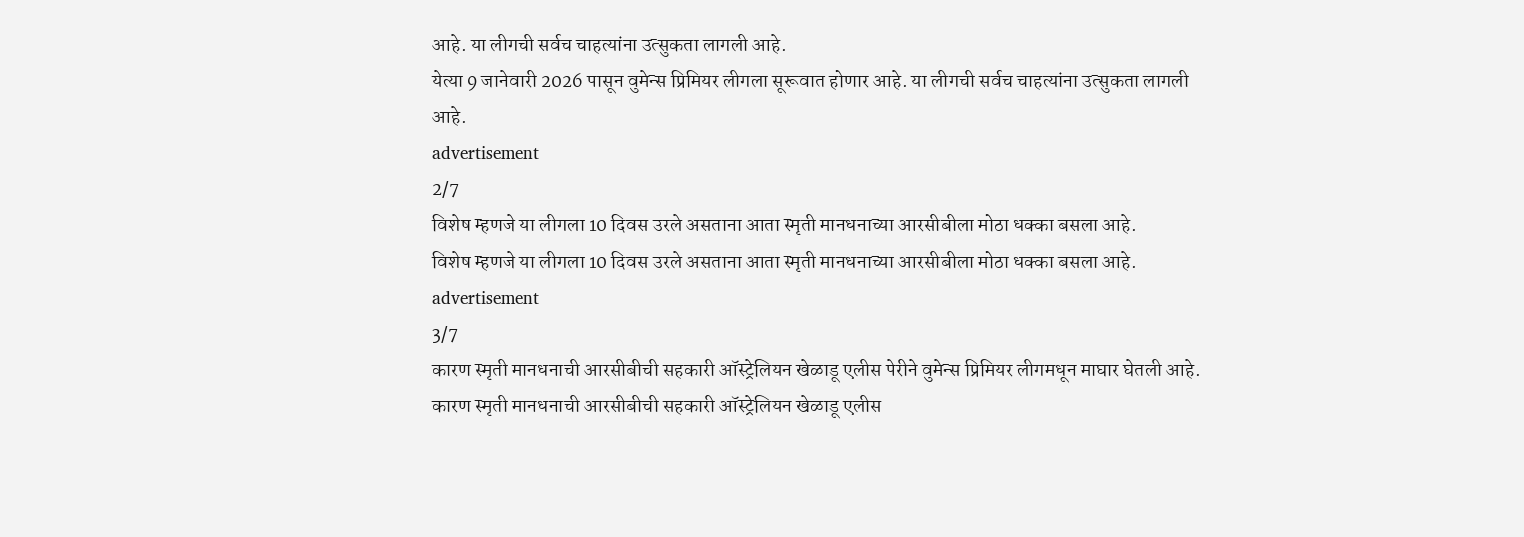आहे. या लीगची सर्वच चाहत्यांना उत्सुकता लागली आहे.
येत्या 9 जानेवारी 2026 पासून वुमेन्स प्रिमियर लीगला सूरूवात होणार आहे. या लीगची सर्वच चाहत्यांना उत्सुकता लागली आहे.
advertisement
2/7
विशेष म्हणजे या लीगला 10 दिवस उरले असताना आता स्मृती मानधनाच्या आरसीबीला मोठा धक्का बसला आहे.
विशेष म्हणजे या लीगला 10 दिवस उरले असताना आता स्मृती मानधनाच्या आरसीबीला मोठा धक्का बसला आहे.
advertisement
3/7
कारण स्मृती मानधनाची आरसीबीची सहकारी ऑस्ट्रेलियन खेळाडू एलीस पेरीने वुमेन्स प्रिमियर लीगमधून माघार घेतली आहे.
कारण स्मृती मानधनाची आरसीबीची सहकारी ऑस्ट्रेलियन खेळाडू एलीस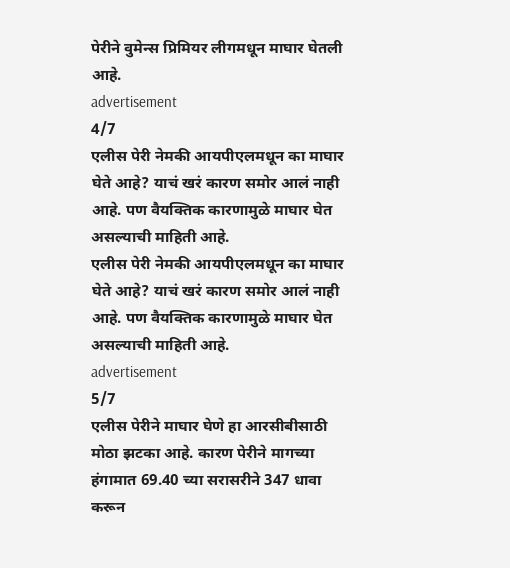पेरीने वुमेन्स प्रिमियर लीगमधून माघार घेतली आहे.
advertisement
4/7
एलीस पेरी नेमकी आयपीएलमधून का माघार घेते आहे? याचं खरं कारण समोर आलं नाही आहे. पण वैयक्तिक कारणामुळे माघार घेत असल्याची माहिती आहे.
एलीस पेरी नेमकी आयपीएलमधून का माघार घेते आहे? याचं खरं कारण समोर आलं नाही आहे. पण वैयक्तिक कारणामुळे माघार घेत असल्याची माहिती आहे.
advertisement
5/7
एलीस पेरीने माघार घेणे हा आरसीबीसाठी मोठा झटका आहे. कारण पेरीने मागच्या हंगामात 69.40 च्या सरासरीने 347 धावा करून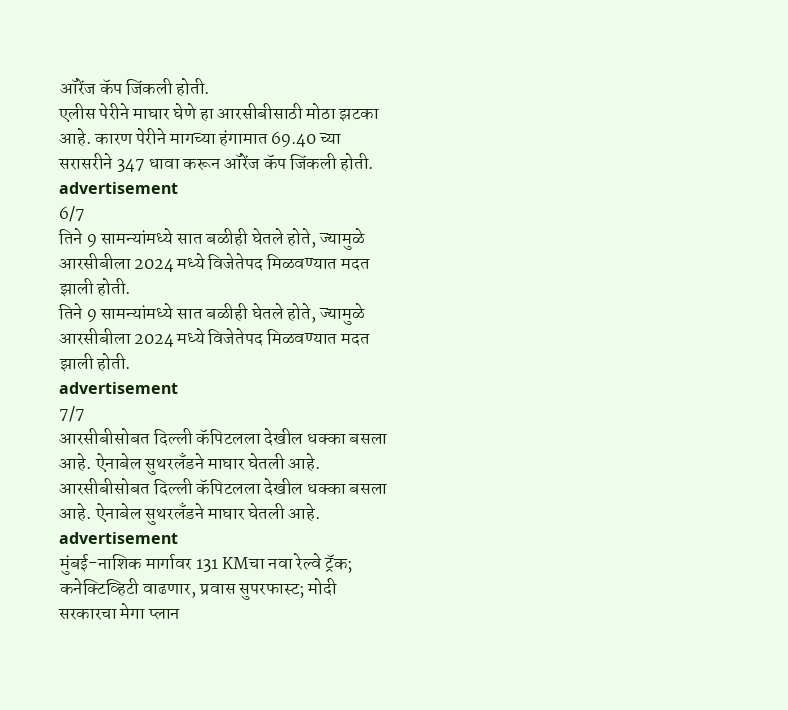ऑरेंज कॅप जिंकली होती.
एलीस पेरीने माघार घेणे हा आरसीबीसाठी मोठा झटका आहे. कारण पेरीने मागच्या हंगामात 69.40 च्या सरासरीने 347 धावा करून ऑरेंज कॅप जिंकली होती.
advertisement
6/7
तिने 9 सामन्यांमध्ये सात बळीही घेतले होते, ज्यामुळे आरसीबीला 2024 मध्ये विजेतेपद मिळवण्यात मदत झाली होती.
तिने 9 सामन्यांमध्ये सात बळीही घेतले होते, ज्यामुळे आरसीबीला 2024 मध्ये विजेतेपद मिळवण्यात मदत झाली होती.
advertisement
7/7
आरसीबीसोबत दिल्ली कॅपिटलला देखील धक्का बसला आहे. ऐनाबेल सुथरलँडने माघार घेतली आहे.
आरसीबीसोबत दिल्ली कॅपिटलला देखील धक्का बसला आहे. ऐनाबेल सुथरलँडने माघार घेतली आहे.
advertisement
मुंबई-नाशिक मार्गावर 131 KMचा नवा रेल्वे ट्रॅक; कनेक्टिव्हिटी वाढणार, प्रवास सुपरफास्ट; मोदी सरकारचा मेगा प्लान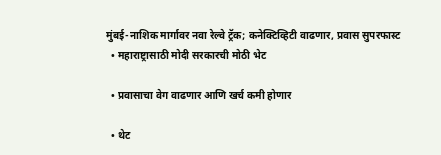मुंबई-नाशिक मार्गावर नवा रेल्वे ट्रॅक; कनेक्टिव्हिटी वाढणार, प्रवास सुपरफास्ट
  • महाराष्ट्रासाठी मोदी सरकारची मोठी भेट

  • प्रवासाचा वेग वाढणार आणि खर्च कमी होणार

  • थेट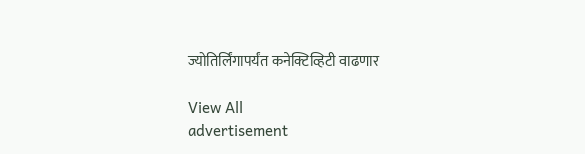ज्योतिर्लिंगापर्यंत कनेक्टिव्हिटी वाढणार

View All
advertisement